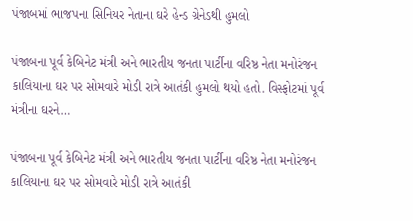પંજાબમાં ભાજપના સિનિયર નેતાના ઘરે હેન્ડ ગ્રેનેડથી હુમલો

પંજાબના પૂર્વ કેબિનેટ મંત્રી અને ભારતીય જનતા પાર્ટીના વરિષ્ઠ નેતા મનોરંજન કાલિયાના ઘર પર સોમવારે મોડી રાત્રે આતંકી હુમલો થયો હતો. વિસ્ફોટમાં પૂર્વ મંત્રીના ઘરને…

પંજાબના પૂર્વ કેબિનેટ મંત્રી અને ભારતીય જનતા પાર્ટીના વરિષ્ઠ નેતા મનોરંજન કાલિયાના ઘર પર સોમવારે મોડી રાત્રે આતંકી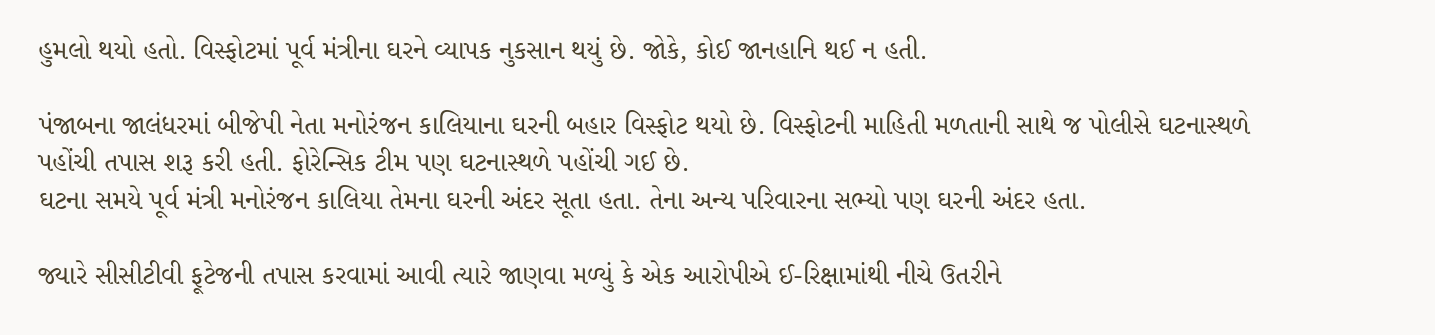હુમલો થયો હતો. વિસ્ફોટમાં પૂર્વ મંત્રીના ઘરને વ્યાપક નુકસાન થયું છે. જોકે, કોઈ જાનહાનિ થઈ ન હતી.

પંજાબના જાલંધરમાં બીજેપી નેતા મનોરંજન કાલિયાના ઘરની બહાર વિસ્ફોટ થયો છે. વિસ્ફોટની માહિતી મળતાની સાથે જ પોલીસે ઘટનાસ્થળે પહોંચી તપાસ શરૂ કરી હતી. ફોરેન્સિક ટીમ પણ ઘટનાસ્થળે પહોંચી ગઈ છે.
ઘટના સમયે પૂર્વ મંત્રી મનોરંજન કાલિયા તેમના ઘરની અંદર સૂતા હતા. તેના અન્ય પરિવારના સભ્યો પણ ઘરની અંદર હતા.

જ્યારે સીસીટીવી ફૂટેજની તપાસ કરવામાં આવી ત્યારે જાણવા મળ્યું કે એક આરોપીએ ઈ-રિક્ષામાંથી નીચે ઉતરીને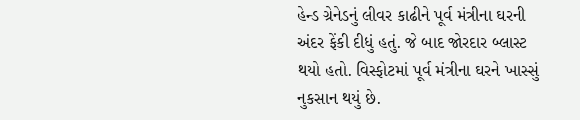હેન્ડ ગ્રેનેડનું લીવર કાઢીને પૂર્વ મંત્રીના ઘરની અંદર ફેંકી દીધું હતું. જે બાદ જોરદાર બ્લાસ્ટ થયો હતો. વિસ્ફોટમાં પૂર્વ મંત્રીના ઘરને ખાસ્સું નુકસાન થયું છે.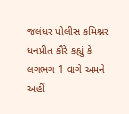જલંધર પોલીસ કમિશ્નર ધનપ્રીત કૌરે કહ્યું કે લગભગ 1 વાગે અમને અહીં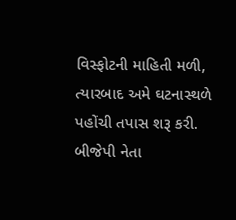વિસ્ફોટની માહિતી મળી, ત્યારબાદ અમે ઘટનાસ્થળે પહોંચી તપાસ શરૂ કરી. બીજેપી નેતા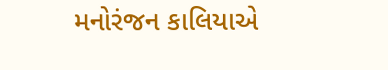મનોરંજન કાલિયાએ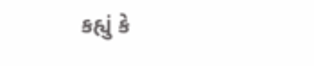કહ્યું કે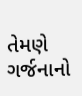તેમણે ગર્જનાનો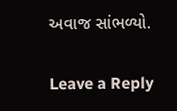અવાજ સાંભળ્યો.

Leave a Reply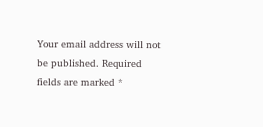Your email address will not be published. Required fields are marked *